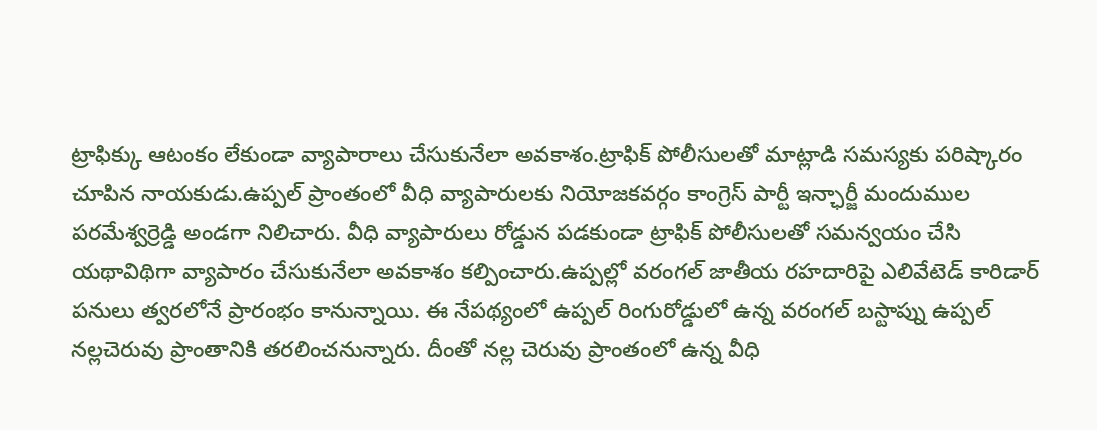ట్రాఫిక్కు ఆటంకం లేకుండా వ్యాపారాలు చేసుకునేలా అవకాశం.ట్రాఫిక్ పోలీసులతో మాట్లాడి సమస్యకు పరిష్కారం చూపిన నాయకుడు.ఉప్పల్ ప్రాంతంలో వీధి వ్యాపారులకు నియోజకవర్గం కాంగ్రెస్ పార్టీ ఇన్ఛార్జీ మందుముల పరమేశ్వర్రెడ్డి అండగా నిలిచారు. వీధి వ్యాపారులు రోడ్డున పడకుండా ట్రాఫిక్ పోలీసులతో సమన్వయం చేసి యథావిథిగా వ్యాపారం చేసుకునేలా అవకాశం కల్పించారు.ఉప్పల్లో వరంగల్ జాతీయ రహదారిపై ఎలివేటెడ్ కారిడార్ పనులు త్వరలోనే ప్రారంభం కానున్నాయి. ఈ నేపథ్యంలో ఉప్పల్ రింగురోడ్డులో ఉన్న వరంగల్ బస్టాప్ను ఉప్పల్ నల్లచెరువు ప్రాంతానికి తరలించనున్నారు. దీంతో నల్ల చెరువు ప్రాంతంలో ఉన్న వీధి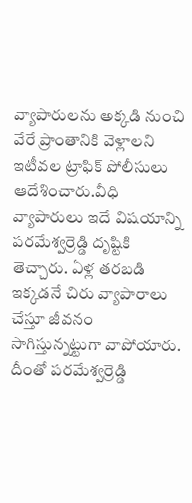వ్యాపారులను అక్కడి నుంచి వేరే ప్రాంతానికి వెళ్లాలని ఇటీవల ట్రాఫిక్ పోలీసులు ఆదేశించారు.వీధి వ్యాపారులు ఇదే విషయాన్ని పరమేశ్వర్రెడ్డి దృష్టికి తెచ్చారు. ఏళ్ల తరబడి ఇక్కడనే చిరు వ్యాపారాలు చేస్తూ జీవనం సాగిస్తున్నట్టుగా వాపోయారు. దీంతో పరమేశ్వర్రెడ్డి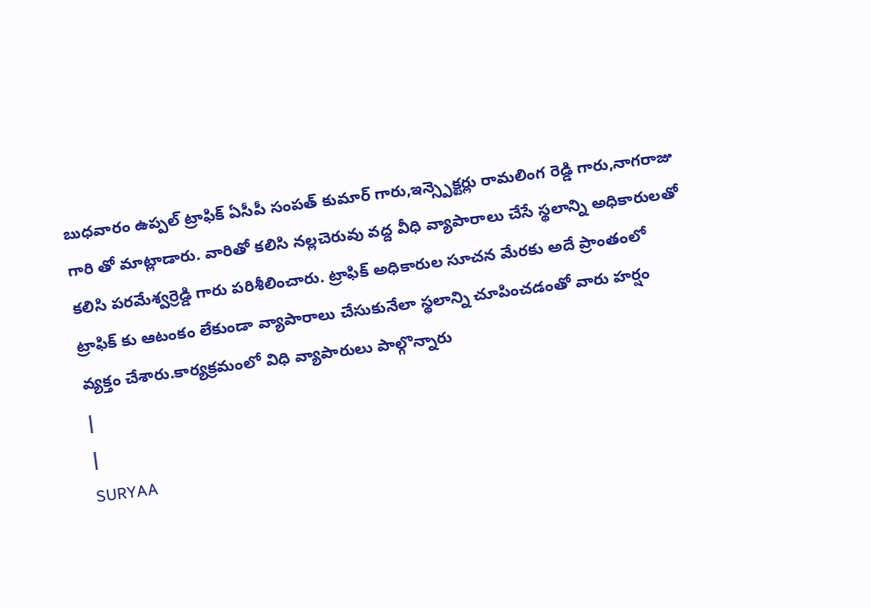బుధవారం ఉప్పల్ ట్రాఫిక్ ఏసీపీ సంపత్ కుమార్ గారు,ఇన్స్పెక్టర్లు రామలింగ రెడ్డి గారు,నాగరాజు గారి తో మాట్లాడారు. వారితో కలిసి నల్లచెరువు వద్ద వీధి వ్యాపారాలు చేసే స్థలాన్ని అధికారులతో కలిసి పరమేశ్వర్రెడ్డి గారు పరిశీలించారు. ట్రాఫిక్ అధికారుల సూచన మేరకు అదే ప్రాంతంలో ట్రాఫిక్ కు ఆటంకం లేకుండా వ్యాపారాలు చేసుకునేలా స్థలాన్ని చూపించడంతో వారు హర్షం వ్యక్తం చేశారు.కార్యక్రమంలో విధి వ్యాపారులు పాల్గొన్నారు
|
|
SURYAA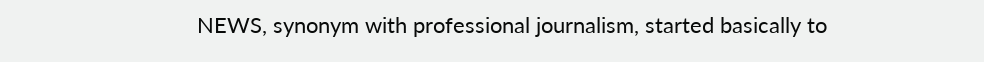NEWS, synonym with professional journalism, started basically to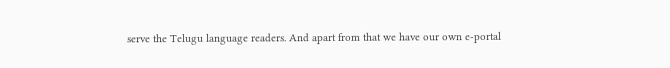serve the Telugu language readers. And apart from that we have our own e-portal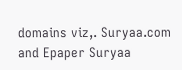domains viz,. Suryaa.com and Epaper Suryaa